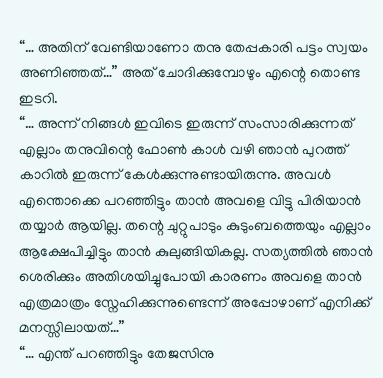“… അതിന് വേണ്ടിയാണോ തനു തേപ്പകാരി പട്ടം സ്വയം അണിഞ്ഞത്…” അത് ചോദിക്കുമ്പോഴും എന്റെ തൊണ്ട ഇടറി.
“… അന്ന് നിങ്ങൾ ഇവിടെ ഇരുന്ന് സംസാരിക്കുന്നത് എല്ലാം തനുവിന്റെ ഫോൺ കാൾ വഴി ഞാൻ പുറത്ത് കാറിൽ ഇരുന്ന് കേൾക്കുന്നുണ്ടായിരുന്നു. അവൾ എന്തൊക്കെ പറഞ്ഞിട്ടും താൻ അവളെ വിട്ടു പിരിയാൻ തയ്യാർ ആയില്ല. തന്റെ ചുറ്റുപാടും കുടുംബത്തെയും എല്ലാം ആക്ഷേപിച്ചിട്ടും താൻ കുലുങ്ങിയികല്ല. സത്യത്തിൽ ഞാൻ ശെരിക്കും അതിശയിച്ചുപോയി കാരണം അവളെ താൻ എത്രമാത്രം സ്നേഹിക്കുന്നുണ്ടെന്ന് അപ്പോഴാണ് എനിക്ക് മനസ്സിലായത്…”
“… എന്ത് പറഞ്ഞിട്ടും തേജസിനു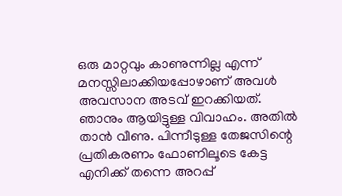ഒരു മാറ്റവും കാണുന്നില്ല എന്ന് മനസ്സിലാക്കിയപ്പോഴാണ് അവൾ അവസാന അടവ് ഇറക്കിയത്. ഞാനും ആയിട്ടുള്ള വിവാഹം. അതിൽ താൻ വീണു. പിന്നീടുള്ള തേജസിന്റെ പ്രതികരണം ഫോണിലൂടെ കേട്ട എനിക്ക് തന്നെ അറപ്പ്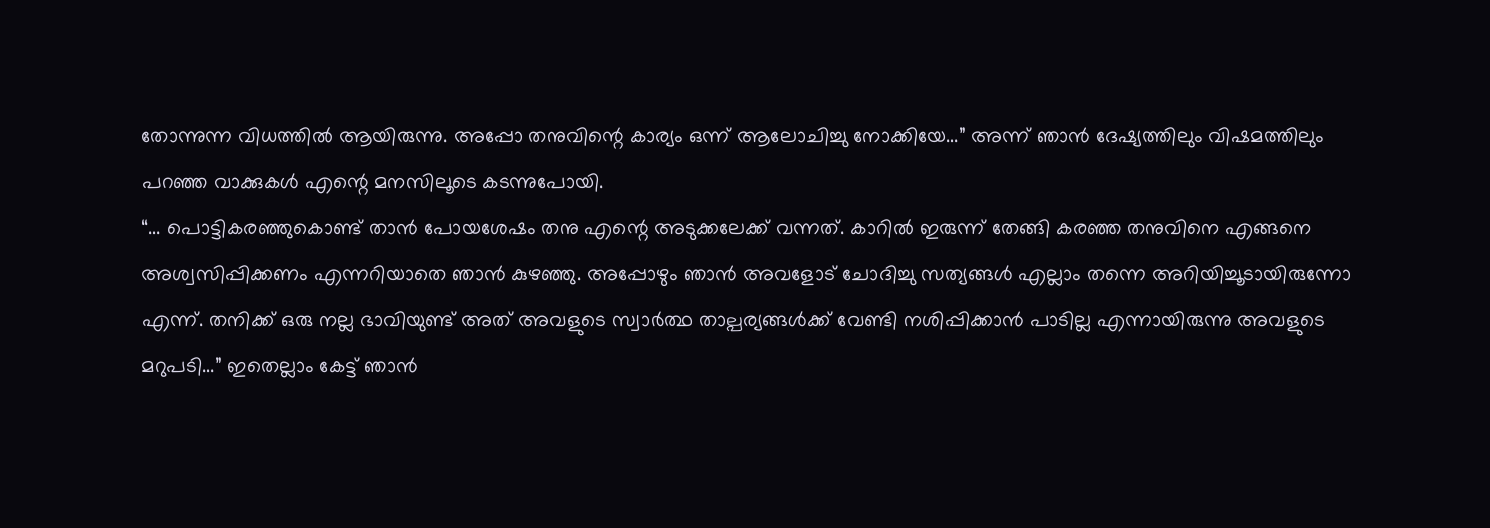തോന്നുന്ന വിധത്തിൽ ആയിരുന്നു. അപ്പോ തനുവിന്റെ കാര്യം ഒന്ന് ആലോചിച്ചു നോക്കിയേ…” അന്ന് ഞാൻ ദേഷ്യത്തിലും വിഷമത്തിലും പറഞ്ഞ വാക്കുകൾ എന്റെ മനസിലൂടെ കടന്നുപോയി.
“… പൊട്ടികരഞ്ഞുകൊണ്ട് താൻ പോയശേഷം തനു എന്റെ അടുക്കലേക്ക് വന്നത്. കാറിൽ ഇരുന്ന് തേങ്ങി കരഞ്ഞ തനുവിനെ എങ്ങനെ അശ്വസിപ്പിക്കണം എന്നറിയാതെ ഞാൻ കുഴഞ്ഞു. അപ്പോഴും ഞാൻ അവളോട് ചോദിച്ചു സത്യങ്ങൾ എല്ലാം തന്നെ അറിയിച്ചൂടായിരുന്നോ എന്ന്. തനിക്ക് ഒരു നല്ല ഭാവിയുണ്ട് അത് അവളുടെ സ്വാർത്ഥ താല്പര്യങ്ങൾക്ക് വേണ്ടി നശിപ്പിക്കാൻ പാടില്ല എന്നായിരുന്നു അവളുടെ മറുപടി…” ഇതെല്ലാം കേട്ട് ഞാൻ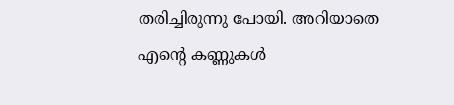തരിച്ചിരുന്നു പോയി. അറിയാതെ എന്റെ കണ്ണുകൾ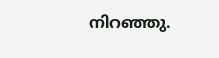നിറഞ്ഞു.